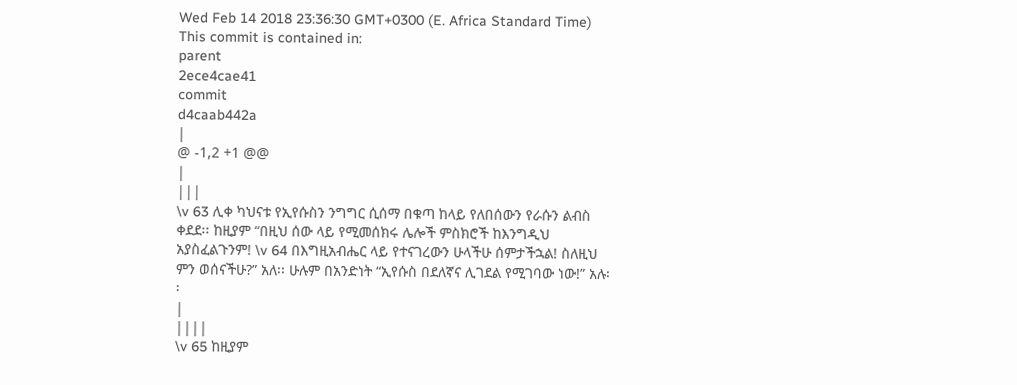Wed Feb 14 2018 23:36:30 GMT+0300 (E. Africa Standard Time)
This commit is contained in:
parent
2ece4cae41
commit
d4caab442a
|
@ -1,2 +1 @@
|
|||
\v 63 ሊቀ ካህናቱ የኢየሱስን ንግግር ሲሰማ በቁጣ ከላይ የለበሰውን የራሱን ልብስ ቀደደ፡፡ ከዚያም “በዚህ ሰው ላይ የሚመሰክሩ ሌሎች ምስክሮች ከእንግዲህ አያስፈልጉንም! \v 64 በእግዚአብሔር ላይ የተናገረውን ሁላችሁ ሰምታችኋል! ስለዚህ ምን ወሰናችሁ?” አለ፡፡ ሁሉም በአንድነት “ኢየሱስ በደለኛና ሊገደል የሚገባው ነው!” አሉ፡፡
|
||||
\v 65 ከዚያም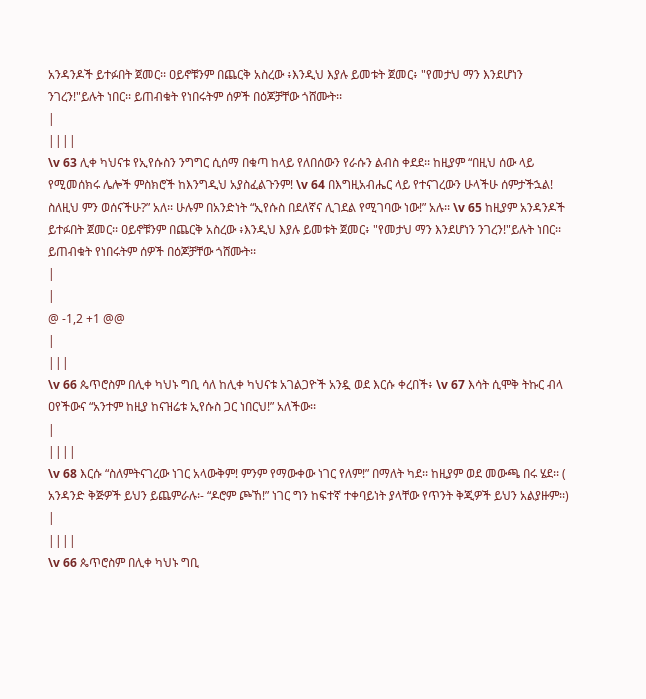አንዳንዶች ይተፉበት ጀመር፡፡ ዐይኖቹንም በጨርቅ አስረው ፥እንዲህ እያሉ ይመቱት ጀመር፥ "የመታህ ማን እንደሆነን ንገረን!"ይሉት ነበር፡፡ ይጠብቁት የነበሩትም ሰዎች በዕጆቻቸው ጎሸሙት፡፡
|
||||
\v 63 ሊቀ ካህናቱ የኢየሱስን ንግግር ሲሰማ በቁጣ ከላይ የለበሰውን የራሱን ልብስ ቀደደ፡፡ ከዚያም “በዚህ ሰው ላይ የሚመሰክሩ ሌሎች ምስክሮች ከእንግዲህ አያስፈልጉንም! \v 64 በእግዚአብሔር ላይ የተናገረውን ሁላችሁ ሰምታችኋል! ስለዚህ ምን ወሰናችሁ?” አለ፡፡ ሁሉም በአንድነት “ኢየሱስ በደለኛና ሊገደል የሚገባው ነው!” አሉ፡፡ \v 65 ከዚያም አንዳንዶች ይተፉበት ጀመር፡፡ ዐይኖቹንም በጨርቅ አስረው ፥እንዲህ እያሉ ይመቱት ጀመር፥ "የመታህ ማን እንደሆነን ንገረን!"ይሉት ነበር፡፡ ይጠብቁት የነበሩትም ሰዎች በዕጆቻቸው ጎሸሙት፡፡
|
|
@ -1,2 +1 @@
|
|||
\v 66 ጴጥሮስም በሊቀ ካህኑ ግቢ ሳለ ከሊቀ ካህናቱ አገልጋዮች አንዷ ወደ እርሱ ቀረበች፥ \v 67 እሳት ሲሞቅ ትኩር ብላ ዐየችውና “አንተም ከዚያ ከናዝሬቱ ኢየሱስ ጋር ነበርህ!” አለችው፡፡
|
||||
\v 68 እርሱ “ስለምትናገረው ነገር አላውቅም! ምንም የማውቀው ነገር የለም!” በማለት ካደ፡፡ ከዚያም ወደ መውጫ በሩ ሄደ፡፡ ( አንዳንድ ቅጅዎች ይህን ይጨምራሉ፡- “ዶሮም ጮኸ!” ነገር ግን ከፍተኛ ተቀባይነት ያላቸው የጥንት ቅጂዎች ይህን አልያዙም፡፡)
|
||||
\v 66 ጴጥሮስም በሊቀ ካህኑ ግቢ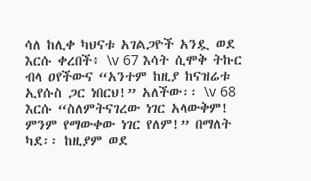ሳለ ከሊቀ ካህናቱ አገልጋዮች አንዷ ወደ እርሱ ቀረበች፥ \v 67 እሳት ሲሞቅ ትኩር ብላ ዐየችውና “አንተም ከዚያ ከናዝሬቱ ኢየሱስ ጋር ነበርህ!” አለችው፡፡ \v 68 እርሱ “ስለምትናገረው ነገር አላውቅም! ምንም የማውቀው ነገር የለም!” በማለት ካደ፡፡ ከዚያም ወደ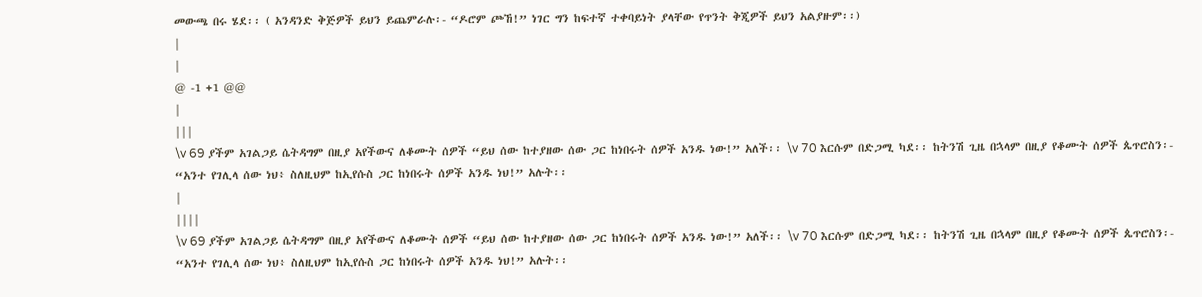መውጫ በሩ ሄደ፡፡ ( አንዳንድ ቅጅዎች ይህን ይጨምራሉ፡- “ዶሮም ጮኸ!” ነገር ግን ከፍተኛ ተቀባይነት ያላቸው የጥንት ቅጂዎች ይህን አልያዙም፡፡)
|
|
@ -1 +1 @@
|
|||
\v 69 ያችም አገልጋይ ሴትዳግም በዚያ አየችውና ለቆሙት ሰዎች “ይህ ሰው ከተያዘው ሰው ጋር ከነበሩት ሰዎች አንዱ ነው!” አለች፡፡ \v 70 እርሱም በድጋሚ ካደ፡፡ ከትንሽ ጊዜ በኋላም በዚያ የቆሙት ሰዎች ጴጥሮስን፡- “አንተ የገሊላ ሰው ነህ፥ ስለዚህም ከኢየሱስ ጋር ከነበሩት ሰዎች አንዱ ነህ!” አሉት፡፡
|
||||
\v 69 ያችም አገልጋይ ሴትዳግም በዚያ አየችውና ለቆሙት ሰዎች “ይህ ሰው ከተያዘው ሰው ጋር ከነበሩት ሰዎች አንዱ ነው!” አለች፡፡ \v 70 እርሱም በድጋሚ ካደ፡፡ ከትንሽ ጊዜ በኋላም በዚያ የቆሙት ሰዎች ጴጥሮስን፡- “አንተ የገሊላ ሰው ነህ፥ ስለዚህም ከኢየሱስ ጋር ከነበሩት ሰዎች አንዱ ነህ!” አሉት፡፡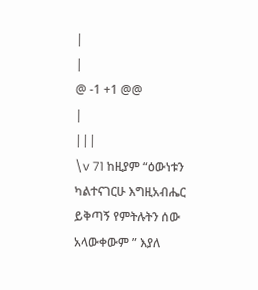|
|
@ -1 +1 @@
|
|||
\v 71 ከዚያም “ዕውነቱን ካልተናገርሁ እግዚአብሔር ይቅጣኝ የምትሉትን ሰው አላውቀውም ” እያለ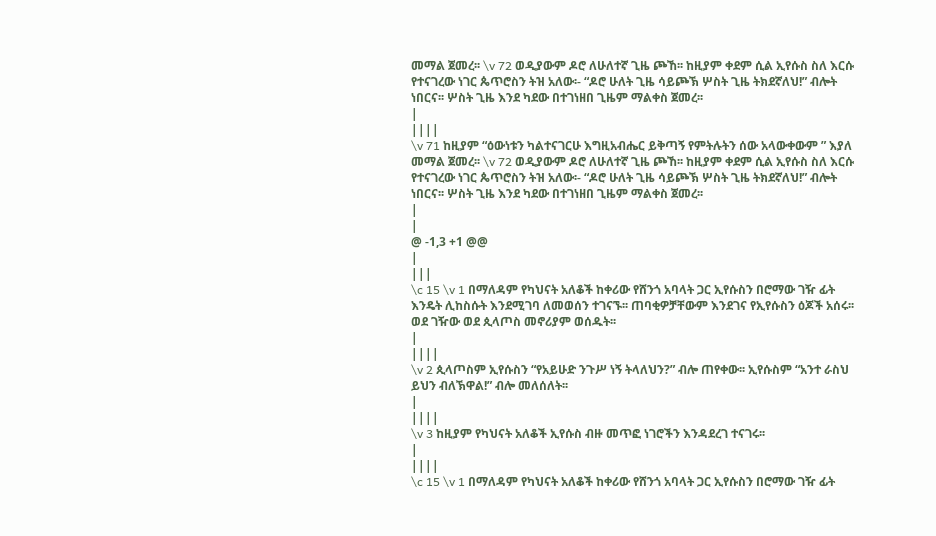መማል ጀመረ፡፡ \v 72 ወዲያውም ዶሮ ለሁለተኛ ጊዜ ጮኸ፡፡ ከዚያም ቀደም ሲል ኢየሱስ ስለ እርሱ የተናገረው ነገር ጴጥሮስን ትዝ አለው፡- “ዶሮ ሁለት ጊዜ ሳይጮኽ ሦስት ጊዜ ትክደኛለህ!” ብሎት ነበርና፡፡ ሦስት ጊዜ እንደ ካደው በተገነዘበ ጊዜም ማልቀስ ጀመረ፡፡
|
||||
\v 71 ከዚያም “ዕውነቱን ካልተናገርሁ እግዚአብሔር ይቅጣኝ የምትሉትን ሰው አላውቀውም ” እያለ መማል ጀመረ፡፡ \v 72 ወዲያውም ዶሮ ለሁለተኛ ጊዜ ጮኸ፡፡ ከዚያም ቀደም ሲል ኢየሱስ ስለ እርሱ የተናገረው ነገር ጴጥሮስን ትዝ አለው፡- “ዶሮ ሁለት ጊዜ ሳይጮኽ ሦስት ጊዜ ትክደኛለህ!” ብሎት ነበርና፡፡ ሦስት ጊዜ እንደ ካደው በተገነዘበ ጊዜም ማልቀስ ጀመረ፡፡
|
|
@ -1,3 +1 @@
|
|||
\c 15 \v 1 በማለዳም የካህናት አለቆች ከቀሪው የሸንጎ አባላት ጋር ኢየሱስን በሮማው ገዥ ፊት እንዴት ሊከስሱት እንደሚገባ ለመወሰን ተገናኙ፡፡ ጠባቂዎቻቸውም እንደገና የኢየሱስን ዕጆች አሰሩ፡፡ ወደ ገዥው ወደ ጲላጦስ መኖሪያም ወሰዱት፡፡
|
||||
\v 2 ጲላጦስም ኢየሱስን “የአይሁድ ንጉሥ ነኝ ትላለህን?” ብሎ ጠየቀው፡፡ ኢየሱስም “አንተ ራስህ ይህን ብለኽዋል!” ብሎ መለሰለት፡፡
|
||||
\v 3 ከዚያም የካህናት አለቆች ኢየሱስ ብዙ መጥፎ ነገሮችን እንዳደረገ ተናገሩ፡፡
|
||||
\c 15 \v 1 በማለዳም የካህናት አለቆች ከቀሪው የሸንጎ አባላት ጋር ኢየሱስን በሮማው ገዥ ፊት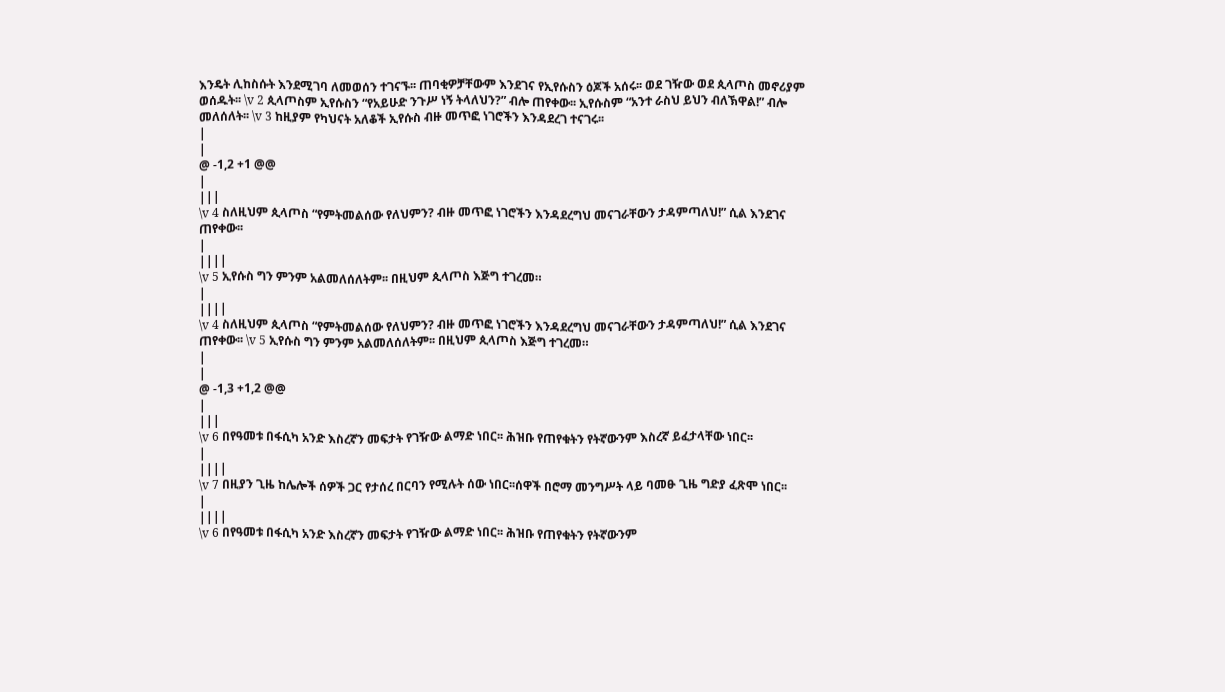እንዴት ሊከስሱት እንደሚገባ ለመወሰን ተገናኙ፡፡ ጠባቂዎቻቸውም እንደገና የኢየሱስን ዕጆች አሰሩ፡፡ ወደ ገዥው ወደ ጲላጦስ መኖሪያም ወሰዱት፡፡ \v 2 ጲላጦስም ኢየሱስን “የአይሁድ ንጉሥ ነኝ ትላለህን?” ብሎ ጠየቀው፡፡ ኢየሱስም “አንተ ራስህ ይህን ብለኽዋል!” ብሎ መለሰለት፡፡ \v 3 ከዚያም የካህናት አለቆች ኢየሱስ ብዙ መጥፎ ነገሮችን እንዳደረገ ተናገሩ፡፡
|
|
@ -1,2 +1 @@
|
|||
\v 4 ስለዚህም ጲላጦስ “የምትመልሰው የለህምን? ብዙ መጥፎ ነገሮችን እንዳደረግህ መናገራቸውን ታዳምጣለህ!” ሲል እንደገና ጠየቀው፡፡
|
||||
\v 5 ኢየሱስ ግን ምንም አልመለሰለትም፡፡ በዚህም ጲላጦስ እጅግ ተገረመ።
|
||||
\v 4 ስለዚህም ጲላጦስ “የምትመልሰው የለህምን? ብዙ መጥፎ ነገሮችን እንዳደረግህ መናገራቸውን ታዳምጣለህ!” ሲል እንደገና ጠየቀው፡፡ \v 5 ኢየሱስ ግን ምንም አልመለሰለትም፡፡ በዚህም ጲላጦስ እጅግ ተገረመ።
|
|
@ -1,3 +1,2 @@
|
|||
\v 6 በየዓመቱ በፋሲካ አንድ እስረኛን መፍታት የገዥው ልማድ ነበር፡፡ ሕዝቡ የጠየቁትን የትኛውንም እስረኛ ይፈታላቸው ነበር፡፡
|
||||
\v 7 በዚያን ጊዜ ከሌሎች ሰዎች ጋር የታሰረ በርባን የሚሉት ሰው ነበር፡፡ሰዋች በሮማ መንግሥት ላይ ባመፁ ጊዜ ግድያ ፈጽሞ ነበር፡፡
|
||||
\v 6 በየዓመቱ በፋሲካ አንድ እስረኛን መፍታት የገዥው ልማድ ነበር፡፡ ሕዝቡ የጠየቁትን የትኛውንም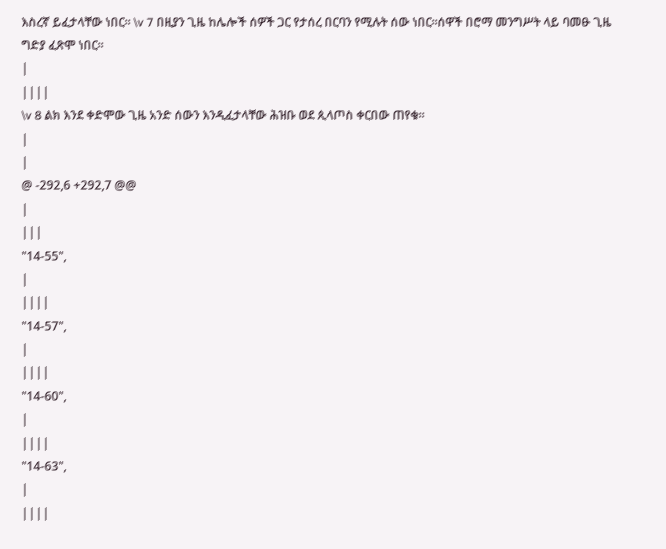እስረኛ ይፈታላቸው ነበር፡፡ \v 7 በዚያን ጊዜ ከሌሎች ሰዎች ጋር የታሰረ በርባን የሚሉት ሰው ነበር፡፡ሰዋች በሮማ መንግሥት ላይ ባመፁ ጊዜ ግድያ ፈጽሞ ነበር፡፡
|
||||
\v 8 ልክ እንደ ቀድሞው ጊዜ አንድ ሰውን እንዲፈታላቸው ሕዝቡ ወደ ጲላጦስ ቀርበው ጠየቁ፡፡
|
|
@ -292,6 +292,7 @@
|
|||
"14-55",
|
||||
"14-57",
|
||||
"14-60",
|
||||
"14-63",
|
||||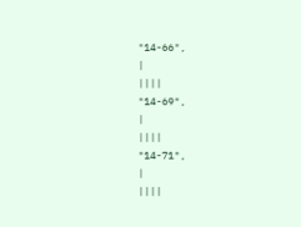"14-66",
|
||||
"14-69",
|
||||
"14-71",
|
||||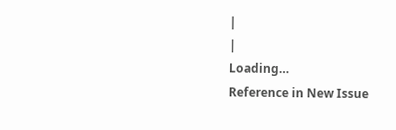|
|
Loading…
Reference in New Issue